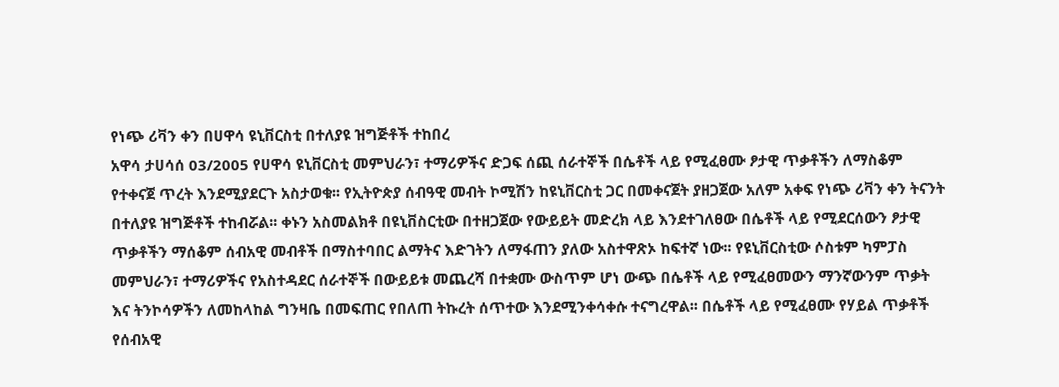የነጭ ሪቫን ቀን በሀዋሳ ዩኒቨርስቲ በተለያዩ ዝግጅቶች ተከበረ
አዋሳ ታሀሳሰ 03/2005 የሀዋሳ ዩኒቨርስቲ መምህራን፣ ተማሪዎችና ድጋፍ ሰጪ ሰራተኞች በሴቶች ላይ የሚፈፀሙ ፆታዊ ጥቃቶችን ለማስቆም የተቀናጀ ጥረት እንደሚያደርጉ አስታወቁ፡፡ የኢትዮጵያ ሰብዓዊ መብት ኮሚሽን ከዩኒቨርስቲ ጋር በመቀናጀት ያዘጋጀው አለም አቀፍ የነጭ ሪቫን ቀን ትናንት በተለያዩ ዝግጅቶች ተከብሯል፡፡ ቀኑን አስመልክቶ በዩኒቨስርቲው በተዘጋጀው የውይይት መድረክ ላይ እንደተገለፀው በሴቶች ላይ የሚደርሰውን ፆታዊ ጥቃቶችን ማሰቆም ሰብአዊ መብቶች በማስተባበር ልማትና እድገትን ለማፋጠን ያለው አስተዋጽኦ ከፍተኛ ነው፡፡ የዩኒቨርስቲው ሶስቱም ካምፓስ መምህራን፣ ተማሪዎችና የአስተዳደር ሰራተኞች በውይይቱ መጨረሻ በተቋሙ ውስጥም ሆነ ውጭ በሴቶች ላይ የሚፈፀመውን ማንኛውንም ጥቃት እና ትንኮሳዎችን ለመከላከል ግንዛቤ በመፍጠር የበለጠ ትኩረት ሰጥተው እንደሚንቀሳቀሱ ተናግረዋል፡፡ በሴቶች ላይ የሚፈፀሙ የሃይል ጥቃቶች የሰብአዊ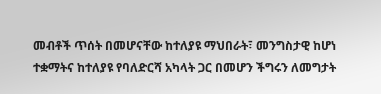መብቶች ጥሰት በመሆናቸው ከተለያዩ ማህበራት፣ መንግስታዊ ከሆነ ተቋማትና ከተለያዩ የባለድርሻ አካላት ጋር በመሆን ችግሩን ለመግታት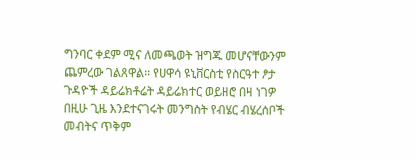ግንባር ቀደም ሚና ለመጫወት ዝግጁ መሆናቸውንም ጨምረው ገልጸዋል፡፡ የሀዋሳ ዩኒቨርስቲ የስርዓተ ፆታ ጉዳዮች ዳይሬክቶሬት ዳይሬክተር ወይዘሮ በዛ ነገዎ በዚሁ ጊዜ እንደተናገሩት መንግስት የብሄር ብሄረሰቦች መብትና ጥቅም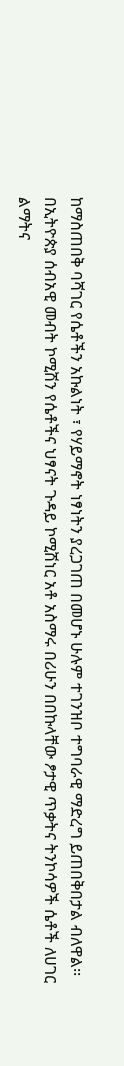ከማስጠበቅ ባሻገር የሴቶችን አኩልነት ፣ የሃይማኖት ነፃነትን ያረጋገጠ በመሆኑ ሁሉም ተገንዝቦ ተግባራዊ ማድረግ ይጠበቅበታል ብለዋል፡፡ በኢትዮጵያ ሰብአዊ መብት ኮሚሽን የሴቶችና ህፃናት ጉዳይ ኮሚሽነር አቶ አስማሩ በሪሁን በበኩላቸው ፆታዊ ጥቃትና ትንኮሳዎች ሴቶች ለሀገር ልማትና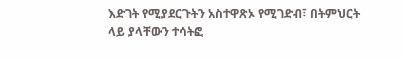እድገት የሚያደርጉትን አስተዋጽኦ የሚገድብ፣ በትምህርት ላይ ያላቸውን ተሳትፎ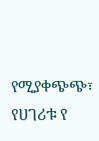የሚያቀጭጭ፣ የሀገሪቱ የ